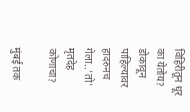विहिरीतून धूर का येतोय? डोकावून पाहिल्यावर हादरुनच गेला..'तो' मृतदेह कोणाचा?

मुंबई तक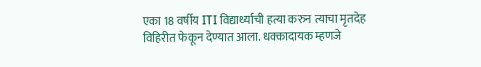एका 18 वर्षीय ITI विद्यार्थ्याची हत्या करुन त्याचा मृतदेह विहिरीत फेकून देण्यात आला. धक्कादायक म्हणजे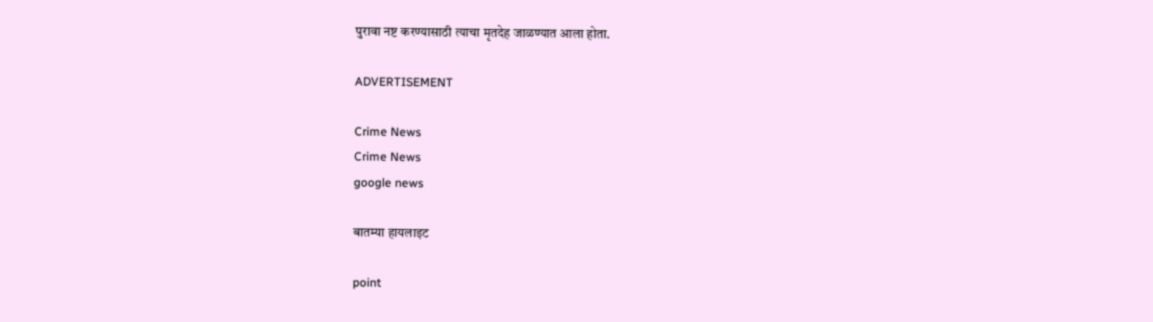पुरावा नष्ट करण्यासाठी त्याचा मृतदेह जाळण्यात आला होता.

ADVERTISEMENT

Crime News
Crime News
google news

बातम्या हायलाइट

point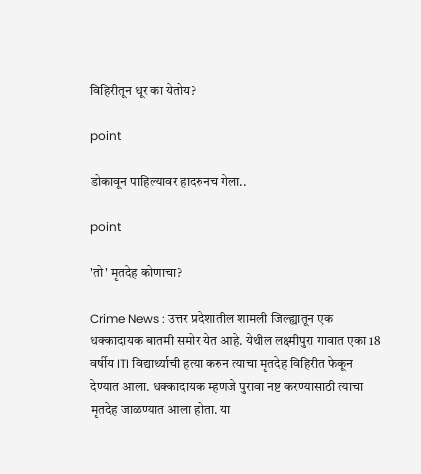विहिरीतून धूर का येतोय?

point

डोकावून पाहिल्यावर हादरुनच गेला..

point

'तो' मृतदेह कोणाचा?

Crime News : उत्तर प्रदेशातील शामली जिल्ह्यातून एक धक्कादायक बातमी समोर येत आहे. येथील लक्ष्मीपुरा गावात एका 18 वर्षीय ITI विद्यार्थ्याची हत्या करुन त्याचा मृतदेह विहिरीत फेकून देण्यात आला. धक्कादायक म्हणजे पुरावा नष्ट करण्यासाठी त्याचा मृतदेह जाळण्यात आला होता. या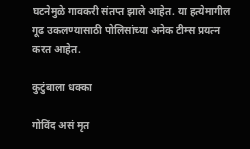घटनेमुळे गावकरी संतप्त झाले आहेत. या हत्येमागील गूढ उकलण्यासाठी पोलिसांच्या अनेक टीम्स प्रयत्न करत आहेत.

कुटुंबाला धक्का

गोविंद असं मृत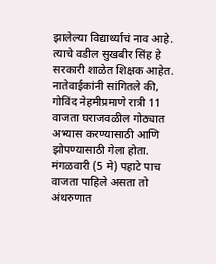झालेल्या विद्यार्थ्याचं नाव आहे. त्याचे वडील सुखबीर सिंह हे सरकारी शाळेत शिक्षक आहेत. नातेवाईकांनी सांगितले की, गोविंद नेहमीप्रमाणे रात्री 11 वाजता घराजवळील गोठ्यात अभ्यास करण्यासाठी आणि झोपण्यासाठी गेला होता. मंगळवारी (5 मे) पहाटे पाच वाजता पाहिले असता तो अंथरुणात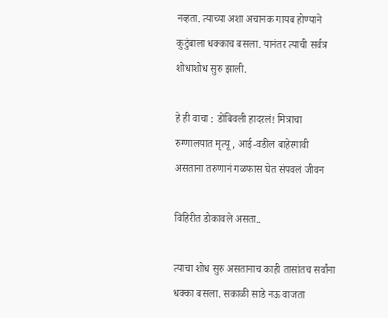नव्हता. त्याच्या अशा अचानक गायब होण्याने कुटुंबाला धक्काच बसला. यानंतर त्याची सर्वत्र शोधाशोध सुरु झाली.

हे ही वाचा : डोंबिवली हादरलं! मित्राचा रुग्णालयात मृत्यू, आई-वडील बाहेरगावी असताना तरुणानं गळफास घेत संपवलं जीवन

विहिरीत डोकावले असता..

त्याचा शोध सुरु असतानाच काही तासांतच सर्वांना धक्का बसला. सकाळी साडे नऊ वाजता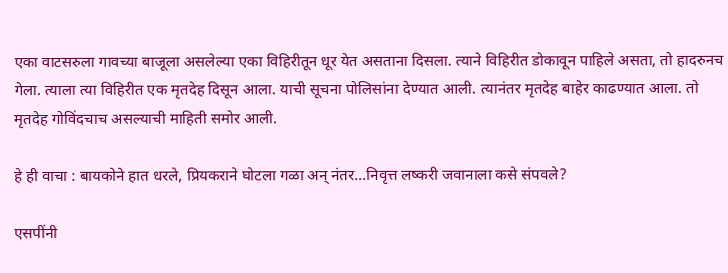एका वाटसरुला गावच्या बाजूला असलेल्या एका विहिरीतून धूर येत असताना दिसला. त्याने विहिरीत डोकावून पाहिले असता, तो हादरुनच गेला. त्याला त्या विहिरीत एक मृतदेह दिसून आला. याची सूचना पोलिसांना देण्यात आली. त्यानंतर मृतदेह बाहेर काढण्यात आला. तो मृतदेह गोविंदचाच असल्याची माहिती समोर आली.

हे ही वाचा : बायकोने हात धरले, प्रियकराने घोटला गळा अन् नंतर...निवृत्त लष्करी जवानाला कसे संपवले?

एसपींनी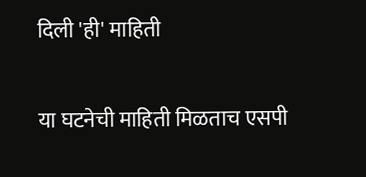दिली 'ही' माहिती

या घटनेची माहिती मिळताच एसपी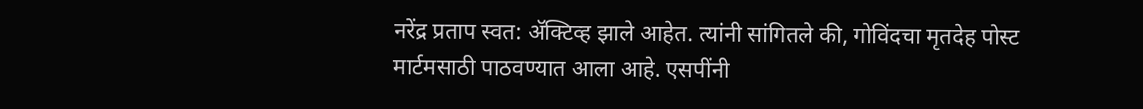नरेंद्र प्रताप स्वत: ॲक्टिव्ह झाले आहेत. त्यांनी सांगितले की, गोविंदचा मृतदेह पोस्ट मार्टमसाठी पाठवण्यात आला आहे. एसपींनी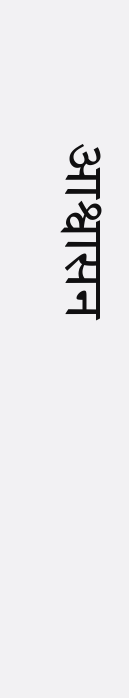आश्वासन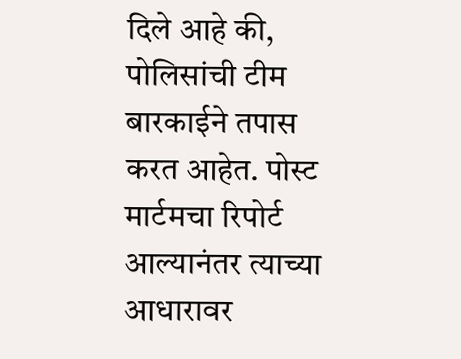दिले आहे की, पोलिसांची टीम बारकाईने तपास करत आहेत. पोस्ट मार्टमचा रिपोर्ट आल्यानंतर त्याच्या आधारावर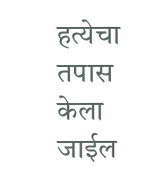हत्येचा तपास केला जाईल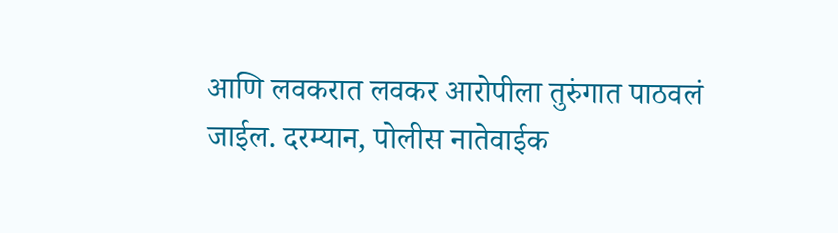आणि लवकरात लवकर आरोपीला तुरुंगात पाठवलं जाईल. दरम्यान, पोलीस नातेवाईक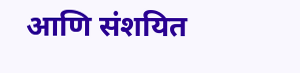आणि संशयित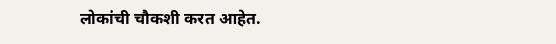लोकांची चौकशी करत आहेत.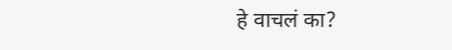हे वाचलं का?